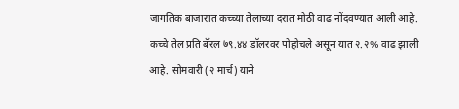जागतिक बाजारात कच्च्या तेलाच्या दरात मोठी वाढ नोंदवण्यात आली आहे. कच्चे तेल प्रति बॅरल ७९.४४ डॉलरवर पोहोचले असून यात २.२% वाढ झाली आहे. सोमवारी (२ मार्च) याने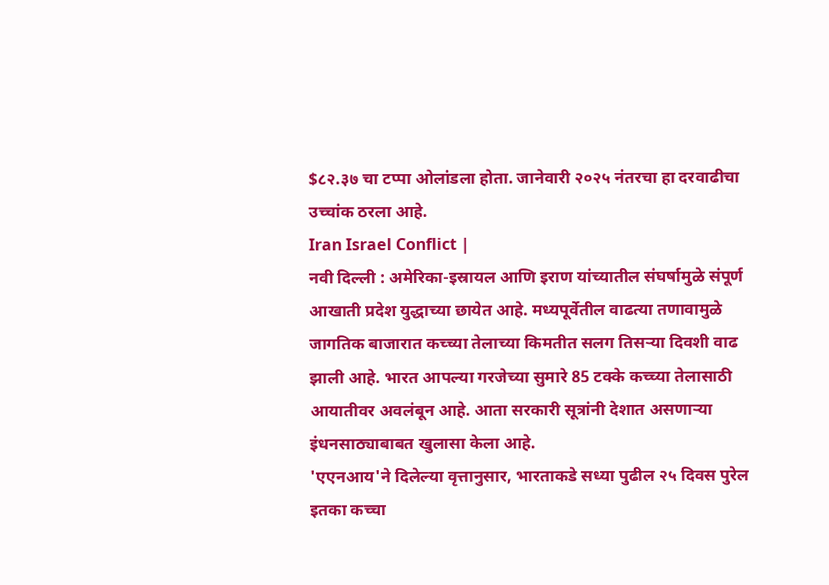$८२.३७ चा टप्पा ओलांडला होता. जानेवारी २०२५ नंतरचा हा दरवाढीचा उच्चांक ठरला आहे.
Iran Israel Conflict |
नवी दिल्ली : अमेरिका-इस्रायल आणि इराण यांच्यातील संघर्षामुळे संपूर्ण आखाती प्रदेश युद्धाच्या छायेत आहे. मध्यपूर्वेतील वाढत्या तणावामुळे जागतिक बाजारात कच्च्या तेलाच्या किमतीत सलग तिसऱ्या दिवशी वाढ झाली आहे. भारत आपल्या गरजेच्या सुमारे 85 टक्के कच्च्या तेलासाठी आयातीवर अवलंबून आहे. आता सरकारी सूत्रांनी देशात असणाऱ्या इंधनसाठ्याबाबत खुलासा केला आहे.
'एएनआय'ने दिलेल्या वृत्तानुसार, भारताकडे सध्या पुढील २५ दिवस पुरेल इतका कच्चा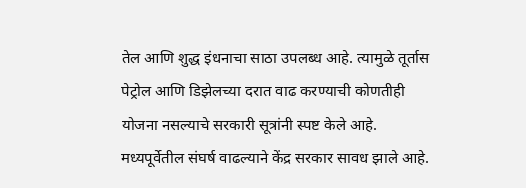तेल आणि शुद्ध इंधनाचा साठा उपलब्ध आहे. त्यामुळे तूर्तास पेट्रोल आणि डिझेलच्या दरात वाढ करण्याची कोणतीही योजना नसल्याचे सरकारी सूत्रांनी स्पष्ट केले आहे.
मध्यपूर्वेतील संघर्ष वाढल्याने केंद्र सरकार सावध झाले आहे.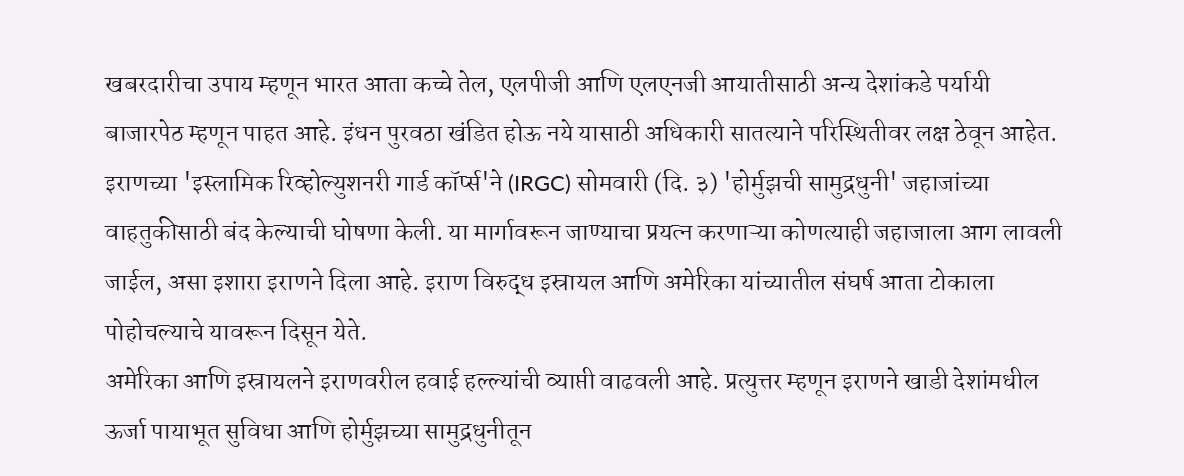खबरदारीचा उपाय म्हणून भारत आता कच्चे तेल, एलपीजी आणि एलएनजी आयातीसाठी अन्य देशांकडे पर्यायी बाजारपेठ म्हणून पाहत आहे. इंधन पुरवठा खंडित होऊ नये यासाठी अधिकारी सातत्याने परिस्थितीवर लक्ष ठेवून आहेत.
इराणच्या 'इस्लामिक रिव्होल्युशनरी गार्ड कॉर्प्स'ने (IRGC) सोमवारी (दि. ३) 'होर्मुझची सामुद्रधुनी' जहाजांच्या वाहतुकीसाठी बंद केल्याची घोषणा केली. या मार्गावरून जाण्याचा प्रयत्न करणाऱ्या कोणत्याही जहाजाला आग लावली जाईल, असा इशारा इराणने दिला आहे. इराण विरुद्ध इस्रायल आणि अमेरिका यांच्यातील संघर्ष आता टोकाला पोहोचल्याचे यावरून दिसून येते.
अमेरिका आणि इस्रायलने इराणवरील हवाई हल्ल्यांची व्याप्ती वाढवली आहे. प्रत्युत्तर म्हणून इराणने खाडी देशांमधील ऊर्जा पायाभूत सुविधा आणि होर्मुझच्या सामुद्रधुनीतून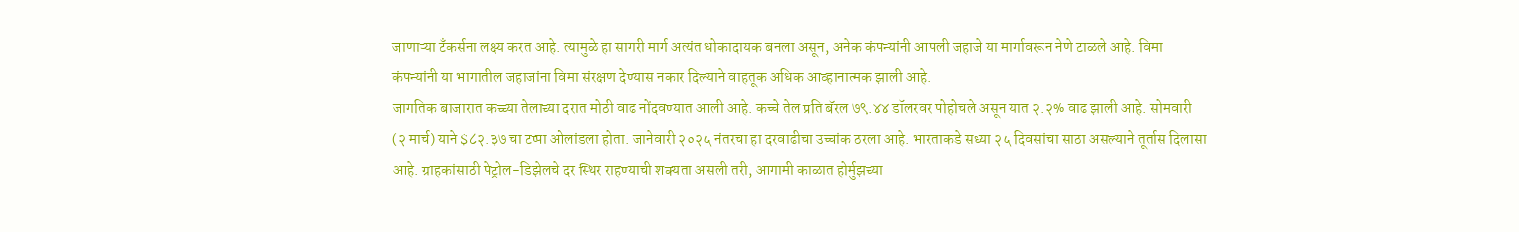जाणाऱ्या टँकर्सना लक्ष्य करत आहे. त्यामुळे हा सागरी मार्ग अत्यंत धोकादायक बनला असून, अनेक कंपन्यांनी आपली जहाजे या मार्गावरून नेणे टाळले आहे. विमा कंपन्यांनी या भागातील जहाजांना विमा संरक्षण देण्यास नकार दिल्याने वाहतूक अधिक आव्हानात्मक झाली आहे.
जागतिक बाजारात कच्च्या तेलाच्या दरात मोठी वाढ नोंदवण्यात आली आहे. कच्चे तेल प्रति बॅरल ७९.४४ डॉलरवर पोहोचले असून यात २.२% वाढ झाली आहे. सोमवारी (२ मार्च) याने $८२.३७ चा टप्पा ओलांडला होता. जानेवारी २०२५ नंतरचा हा दरवाढीचा उच्चांक ठरला आहे. भारताकडे सध्या २५ दिवसांचा साठा असल्याने तूर्तास दिलासा आहे. ग्राहकांसाठी पेट्रोल-डिझेलचे दर स्थिर राहण्याची शक्यता असली तरी, आगामी काळात होर्मुझच्या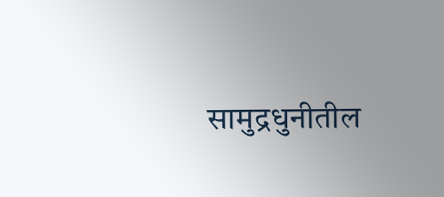सामुद्रधुनीतील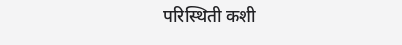परिस्थिती कशी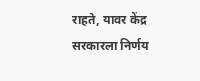राहते, यावर केंद्र सरकारला निर्णय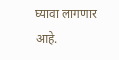घ्यावा लागणार आहे.